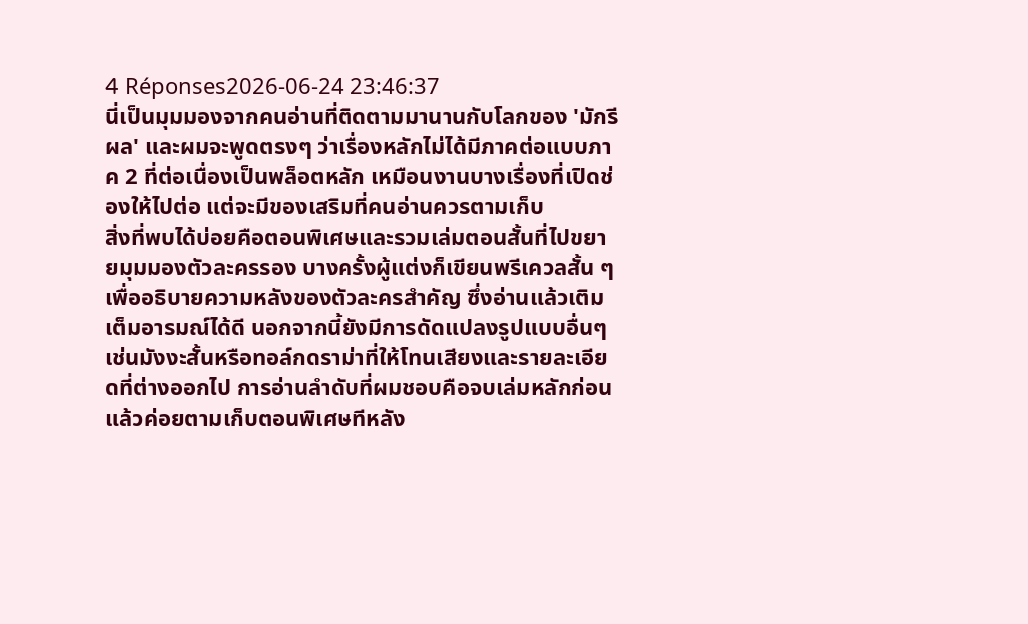4 Réponses2026-06-24 23:46:37
นี่เป็นมุมมองจากคนอ่านที่ติดตามมานานกับโลกของ 'มักรีผล' และผมจะพูดตรงๆ ว่าเรื่องหลักไม่ได้มีภาคต่อแบบภาค 2 ที่ต่อเนื่องเป็นพล็อตหลัก เหมือนงานบางเรื่องที่เปิดช่องให้ไปต่อ แต่จะมีของเสริมที่คนอ่านควรตามเก็บ
สิ่งที่พบได้บ่อยคือตอนพิเศษและรวมเล่มตอนสั้นที่ไปขยายมุมมองตัวละครรอง บางครั้งผู้แต่งก็เขียนพรีเควลสั้น ๆ เพื่ออธิบายความหลังของตัวละครสำคัญ ซึ่งอ่านแล้วเติมเต็มอารมณ์ได้ดี นอกจากนี้ยังมีการดัดแปลงรูปแบบอื่นๆ เช่นมังงะสั้นหรือทอล์กดราม่าที่ให้โทนเสียงและรายละเอียดที่ต่างออกไป การอ่านลำดับที่ผมชอบคือจบเล่มหลักก่อน แล้วค่อยตามเก็บตอนพิเศษทีหลัง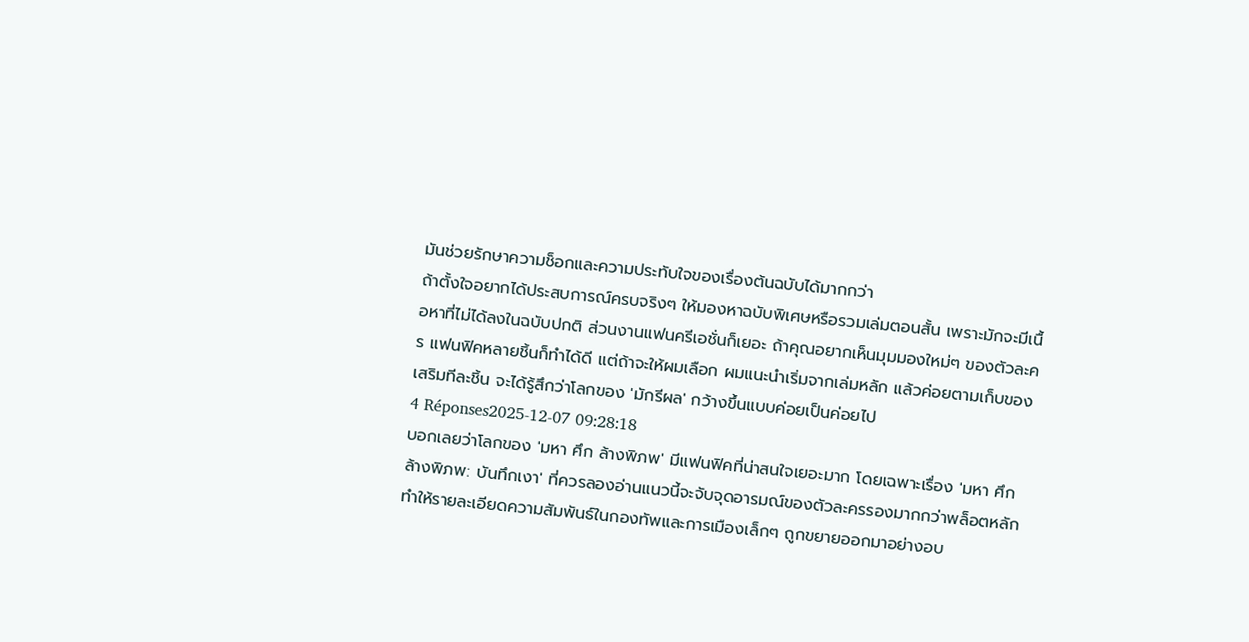มันช่วยรักษาความช็อกและความประทับใจของเรื่องต้นฉบับได้มากกว่า
ถ้าตั้งใจอยากได้ประสบการณ์ครบจริงๆ ให้มองหาฉบับพิเศษหรือรวมเล่มตอนสั้น เพราะมักจะมีเนื้อหาที่ไม่ได้ลงในฉบับปกติ ส่วนงานแฟนครีเอชั่นก็เยอะ ถ้าคุณอยากเห็นมุมมองใหม่ๆ ของตัวละคร แฟนฟิคหลายชิ้นก็ทำได้ดี แต่ถ้าจะให้ผมเลือก ผมแนะนำเริ่มจากเล่มหลัก แล้วค่อยตามเก็บของเสริมทีละชิ้น จะได้รู้สึกว่าโลกของ 'มักรีผล' กว้างขึ้นแบบค่อยเป็นค่อยไป
4 Réponses2025-12-07 09:28:18
บอกเลยว่าโลกของ 'มหา ศึก ล้างพิภพ' มีแฟนฟิคที่น่าสนใจเยอะมาก โดยเฉพาะเรื่อง 'มหา ศึก ล้างพิภพ: บันทึกเงา' ที่ควรลองอ่านแนวนี้จะจับจุดอารมณ์ของตัวละครรองมากกว่าพล็อตหลัก ทำให้รายละเอียดความสัมพันธ์ในกองทัพและการเมืองเล็กๆ ถูกขยายออกมาอย่างอบ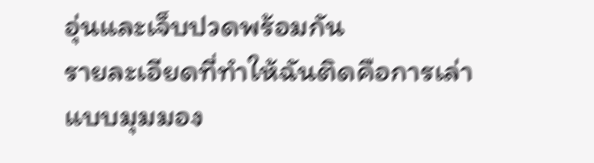อุ่นและเจ็บปวดพร้อมกัน
รายละเอียดที่ทำให้ฉันติดคือการเล่าแบบมุมมอง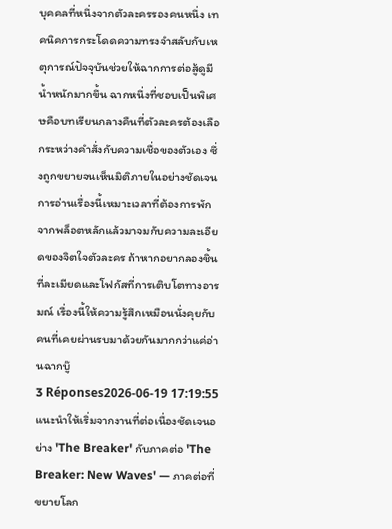บุคคลที่หนึ่งจากตัวละครรองคนหนึ่ง เทคนิคการกระโดดความทรงจำสลับกับเหตุการณ์ปัจจุบันช่วยให้ฉากการต่อสู้ดูมีน้ำหนักมากขึ้น ฉากหนึ่งที่ชอบเป็นพิเศษคือบทเรียนกลางคืนที่ตัวละครต้องเลือกระหว่างคำสั่งกับความเชื่อของตัวเอง ซึ่งถูกขยายจนเห็นมิติภายในอย่างชัดเจน
การอ่านเรื่องนี้เหมาะเวลาที่ต้องการพักจากพล็อตหลักแล้วมาจมกับความละเอียดของจิตใจตัวละคร ถ้าหากอยากลองชิ้นที่ละเมียดและโฟกัสที่การเติบโตทางอารมณ์ เรื่องนี้ให้ความรู้สึกเหมือนนั่งคุยกับคนที่เคยผ่านรบมาด้วยกันมากกว่าแค่อ่านฉากบู๊
3 Réponses2026-06-19 17:19:55
แนะนำให้เริ่มจากงานที่ต่อเนื่องชัดเจนอย่าง 'The Breaker' กับภาคต่อ 'The Breaker: New Waves' — ภาคต่อที่ขยายโลก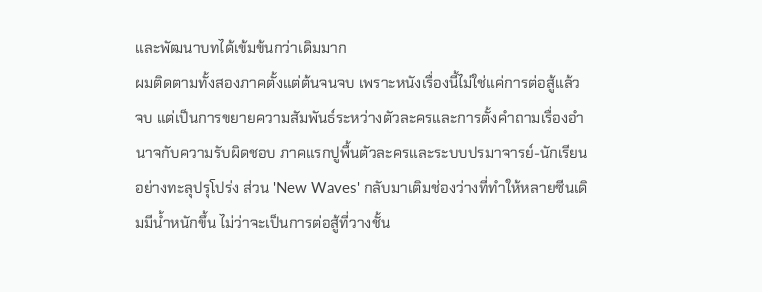และพัฒนาบทได้เข้มข้นกว่าเดิมมาก
ผมติดตามทั้งสองภาคตั้งแต่ต้นจนจบ เพราะหนังเรื่องนี้ไม่ใช่แค่การต่อสู้แล้วจบ แต่เป็นการขยายความสัมพันธ์ระหว่างตัวละครและการตั้งคำถามเรื่องอำนาจกับความรับผิดชอบ ภาคแรกปูพื้นตัวละครและระบบปรมาจารย์-นักเรียนอย่างทะลุปรุโปร่ง ส่วน 'New Waves' กลับมาเติมช่องว่างที่ทำให้หลายซีนเดิมมีน้ำหนักขึ้น ไม่ว่าจะเป็นการต่อสู้ที่วางชั้น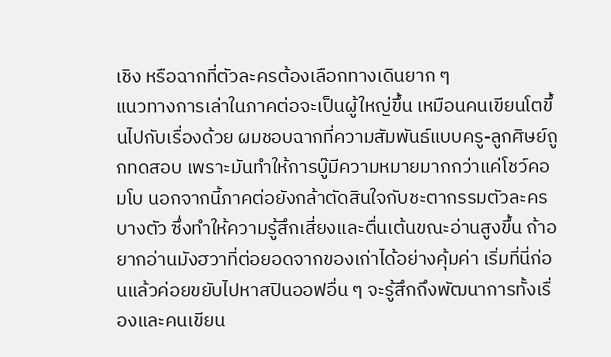เชิง หรือฉากที่ตัวละครต้องเลือกทางเดินยาก ๆ
แนวทางการเล่าในภาคต่อจะเป็นผู้ใหญ่ขึ้น เหมือนคนเขียนโตขึ้นไปกับเรื่องด้วย ผมชอบฉากที่ความสัมพันธ์แบบครู-ลูกศิษย์ถูกทดสอบ เพราะมันทำให้การบู๊มีความหมายมากกว่าแค่โชว์คอมโบ นอกจากนี้ภาคต่อยังกล้าตัดสินใจกับชะตากรรมตัวละครบางตัว ซึ่งทำให้ความรู้สึกเสี่ยงและตื่นเต้นขณะอ่านสูงขึ้น ถ้าอยากอ่านมังฮวาที่ต่อยอดจากของเก่าได้อย่างคุ้มค่า เริ่มที่นี่ก่อนแล้วค่อยขยับไปหาสปินออฟอื่น ๆ จะรู้สึกถึงพัฒนาการทั้งเรื่องและคนเขียน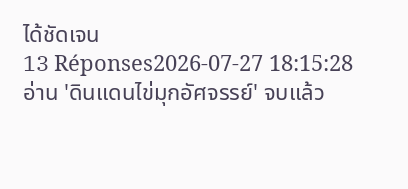ได้ชัดเจน
13 Réponses2026-07-27 18:15:28
อ่าน 'ดินแดนไข่มุกอัศจรรย์' จบแล้ว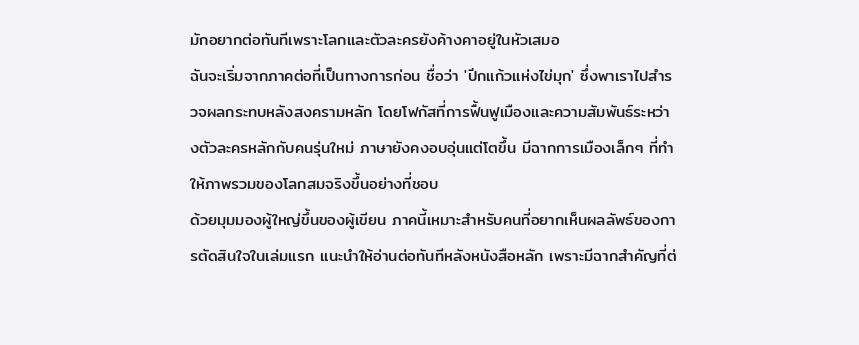มักอยากต่อทันทีเพราะโลกและตัวละครยังค้างคาอยู่ในหัวเสมอ
ฉันจะเริ่มจากภาคต่อที่เป็นทางการก่อน ชื่อว่า 'ปีกแก้วแห่งไข่มุก' ซึ่งพาเราไปสำรวจผลกระทบหลังสงครามหลัก โดยโฟกัสที่การฟื้นฟูเมืองและความสัมพันธ์ระหว่างตัวละครหลักกับคนรุ่นใหม่ ภาษายังคงอบอุ่นแต่โตขึ้น มีฉากการเมืองเล็กๆ ที่ทำให้ภาพรวมของโลกสมจริงขึ้นอย่างที่ชอบ
ด้วยมุมมองผู้ใหญ่ขึ้นของผู้เขียน ภาคนี้เหมาะสำหรับคนที่อยากเห็นผลลัพธ์ของการตัดสินใจในเล่มแรก แนะนำให้อ่านต่อทันทีหลังหนังสือหลัก เพราะมีฉากสำคัญที่ต่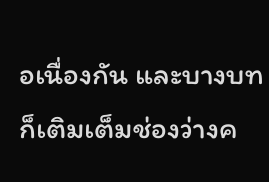อเนื่องกัน และบางบทก็เติมเต็มช่องว่างค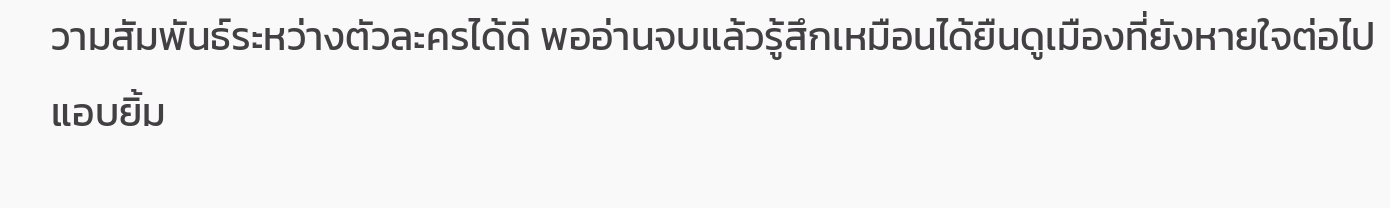วามสัมพันธ์ระหว่างตัวละครได้ดี พออ่านจบแล้วรู้สึกเหมือนได้ยืนดูเมืองที่ยังหายใจต่อไป แอบยิ้ม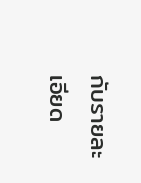กับรายละเอียด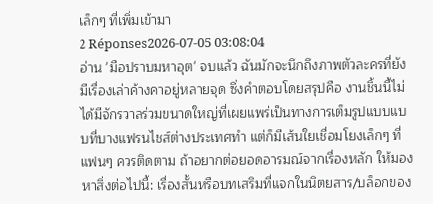เล็กๆ ที่เพิ่มเข้ามา
2 Réponses2026-07-05 03:08:04
อ่าน 'มือปราบมหาอุต' จบแล้ว ฉันมักจะนึกถึงภาพตัวละครที่ยังมีเรื่องเล่าค้างคาอยู่หลายจุด ซึ่งคำตอบโดยสรุปคือ งานชิ้นนี้ไม่ได้มีจักรวาลร่วมขนาดใหญ่ที่เผยแพร่เป็นทางการเต็มรูปแบบแบบที่บางแฟรนไชส์ต่างประเทศทำ แต่ก็มีเส้นใยเชื่อมโยงเล็กๆ ที่แฟนๆ ควรติดตาม ถ้าอยากต่อยอดอารมณ์จากเรื่องหลัก ให้มองหาสิ่งต่อไปนี้: เรื่องสั้นหรือบทเสริมที่แจกในนิตยสาร/บล็อกของ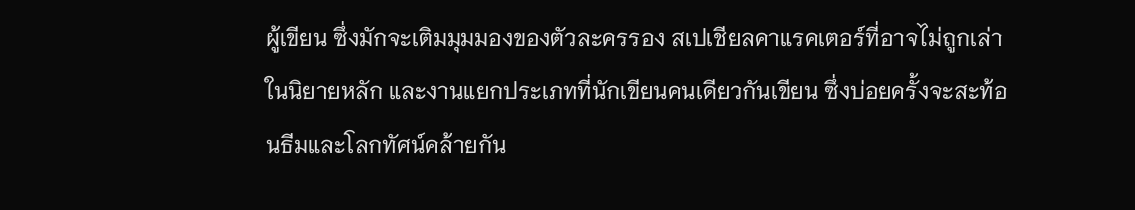ผู้เขียน ซึ่งมักจะเติมมุมมองของตัวละครรอง สเปเชียลคาแรคเตอร์ที่อาจไม่ถูกเล่าในนิยายหลัก และงานแยกประเภทที่นักเขียนคนเดียวกันเขียน ซึ่งบ่อยครั้งจะสะท้อนธีมและโลกทัศน์คล้ายกัน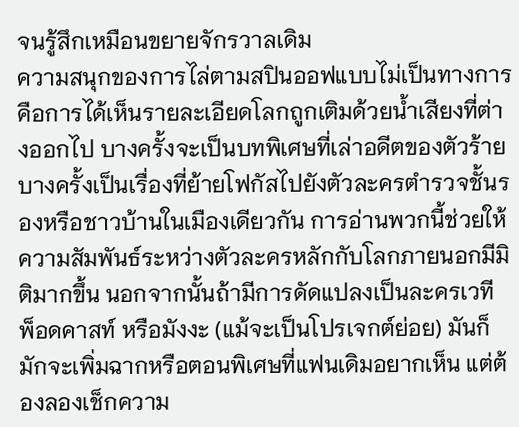จนรู้สึกเหมือนขยายจักรวาลเดิม
ความสนุกของการไล่ตามสปินออฟแบบไม่เป็นทางการคือการได้เห็นรายละเอียดโลกถูกเติมด้วยน้ำเสียงที่ต่างออกไป บางครั้งจะเป็นบทพิเศษที่เล่าอดีตของตัวร้าย บางครั้งเป็นเรื่องที่ย้ายโฟกัสไปยังตัวละครตำรวจชั้นรองหรือชาวบ้านในเมืองเดียวกัน การอ่านพวกนี้ช่วยให้ความสัมพันธ์ระหว่างตัวละครหลักกับโลกภายนอกมีมิติมากขึ้น นอกจากนั้นถ้ามีการดัดแปลงเป็นละครเวที พ็อดคาสท์ หรือมังงะ (แม้จะเป็นโปรเจกต์ย่อย) มันก็มักจะเพิ่มฉากหรือตอนพิเศษที่แฟนเดิมอยากเห็น แต่ต้องลองเช็กความ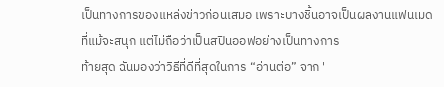เป็นทางการของแหล่งข่าวก่อนเสมอ เพราะบางชิ้นอาจเป็นผลงานแฟนเมดที่แม้จะสนุก แต่ไม่ถือว่าเป็นสปินออฟอย่างเป็นทางการ
ท้ายสุด ฉันมองว่าวิธีที่ดีที่สุดในการ “อ่านต่อ” จาก '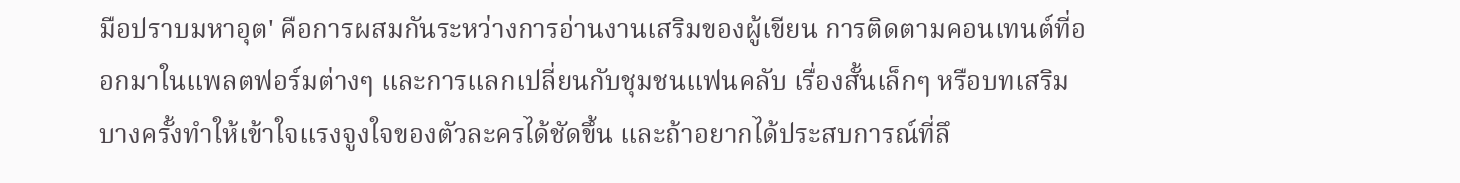มือปราบมหาอุต' คือการผสมกันระหว่างการอ่านงานเสริมของผู้เขียน การติดตามคอนเทนต์ที่ออกมาในแพลตฟอร์มต่างๆ และการแลกเปลี่ยนกับชุมชนแฟนคลับ เรื่องสั้นเล็กๆ หรือบทเสริมบางครั้งทำให้เข้าใจแรงจูงใจของตัวละครได้ชัดขึ้น และถ้าอยากได้ประสบการณ์ที่ลึ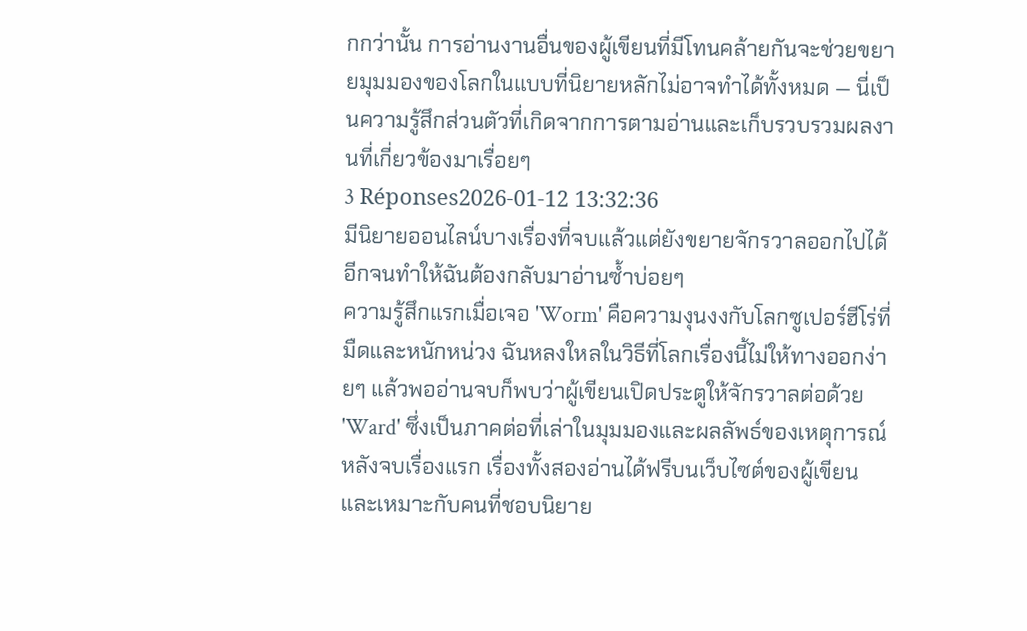กกว่านั้น การอ่านงานอื่นของผู้เขียนที่มีโทนคล้ายกันจะช่วยขยายมุมมองของโลกในแบบที่นิยายหลักไม่อาจทำได้ทั้งหมด — นี่เป็นความรู้สึกส่วนตัวที่เกิดจากการตามอ่านและเก็บรวบรวมผลงานที่เกี่ยวข้องมาเรื่อยๆ
3 Réponses2026-01-12 13:32:36
มีนิยายออนไลน์บางเรื่องที่จบแล้วแต่ยังขยายจักรวาลออกไปได้อีกจนทำให้ฉันต้องกลับมาอ่านซ้ำบ่อยๆ
ความรู้สึกแรกเมื่อเจอ 'Worm' คือความงุนงงกับโลกซูเปอร์ฮีโร่ที่มืดและหนักหน่วง ฉันหลงใหลในวิธีที่โลกเรื่องนี้ไม่ให้ทางออกง่ายๆ แล้วพออ่านจบก็พบว่าผู้เขียนเปิดประตูให้จักรวาลต่อด้วย 'Ward' ซึ่งเป็นภาคต่อที่เล่าในมุมมองและผลลัพธ์ของเหตุการณ์หลังจบเรื่องแรก เรื่องทั้งสองอ่านได้ฟรีบนเว็บไซต์ของผู้เขียนและเหมาะกับคนที่ชอบนิยาย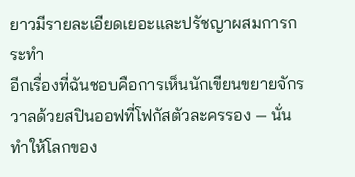ยาวมีรายละเอียดเยอะและปรัชญาผสมการกระทำ
อีกเรื่องที่ฉันชอบคือการเห็นนักเขียนขยายจักรวาลด้วยสปินออฟที่โฟกัสตัวละครรอง — นั่นทำให้โลกของ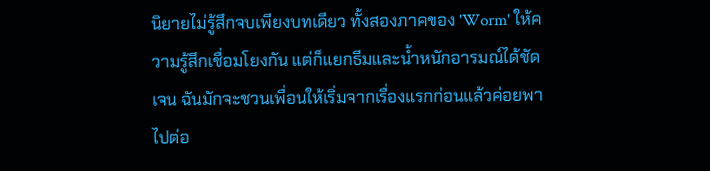นิยายไม่รู้สึกจบเพียงบทเดียว ทั้งสองภาคของ 'Worm' ให้ความรู้สึกเชื่อมโยงกัน แต่ก็แยกธีมและน้ำหนักอารมณ์ได้ชัดเจน ฉันมักจะชวนเพื่อนให้เริ่มจากเรื่องแรกก่อนแล้วค่อยพาไปต่อ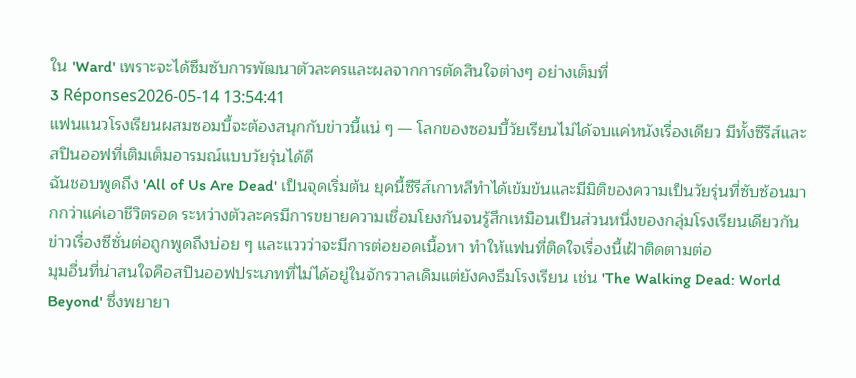ใน 'Ward' เพราะจะได้ซึมซับการพัฒนาตัวละครและผลจากการตัดสินใจต่างๆ อย่างเต็มที่
3 Réponses2026-05-14 13:54:41
แฟนแนวโรงเรียนผสมซอมบี้จะต้องสนุกกับข่าวนี้แน่ ๆ — โลกของซอมบี้วัยเรียนไม่ได้จบแค่หนังเรื่องเดียว มีทั้งซีรีส์และสปินออฟที่เติมเต็มอารมณ์แบบวัยรุ่นได้ดี
ฉันชอบพูดถึง 'All of Us Are Dead' เป็นจุดเริ่มต้น ยุคนี้ซีรีส์เกาหลีทำได้เข้มข้นและมีมิติของความเป็นวัยรุ่นที่ซับซ้อนมากกว่าแค่เอาชีวิตรอด ระหว่างตัวละครมีการขยายความเชื่อมโยงกันจนรู้สึกเหมือนเป็นส่วนหนึ่งของกลุ่มโรงเรียนเดียวกัน ข่าวเรื่องซีซั่นต่อถูกพูดถึงบ่อย ๆ และแววว่าจะมีการต่อยอดเนื้อหา ทำให้แฟนที่ติดใจเรื่องนี้เฝ้าติดตามต่อ
มุมอื่นที่น่าสนใจคือสปินออฟประเภทที่ไม่ได้อยู่ในจักรวาลเดิมแต่ยังคงธีมโรงเรียน เช่น 'The Walking Dead: World Beyond' ซึ่งพยายา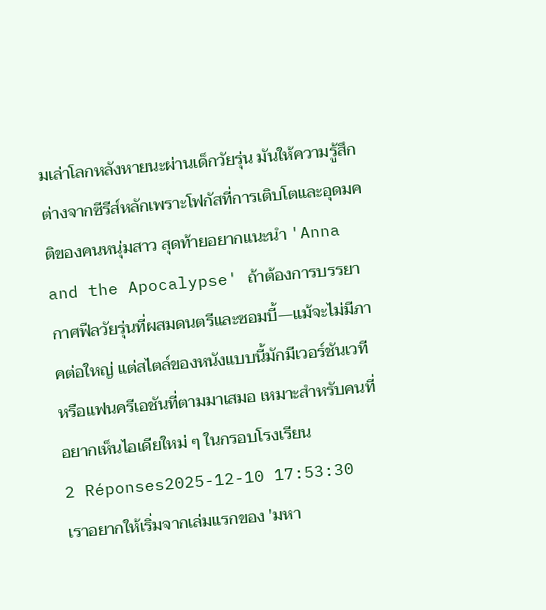มเล่าโลกหลังหายนะผ่านเด็กวัยรุ่น มันให้ความรู้สึกต่างจากซีรีส์หลักเพราะโฟกัสที่การเติบโตและอุดมคติของคนหนุ่มสาว สุดท้ายอยากแนะนำ 'Anna and the Apocalypse' ถ้าต้องการบรรยากาศฟีลวัยรุ่นที่ผสมดนตรีและซอมบี้—แม้จะไม่มีภาคต่อใหญ่ แต่สไตล์ของหนังแบบนี้มักมีเวอร์ชันเวทีหรือแฟนครีเอชันที่ตามมาเสมอ เหมาะสำหรับคนที่อยากเห็นไอเดียใหม่ ๆ ในกรอบโรงเรียน
2 Réponses2025-12-10 17:53:30
เราอยากให้เริ่มจากเล่มแรกของ 'มหา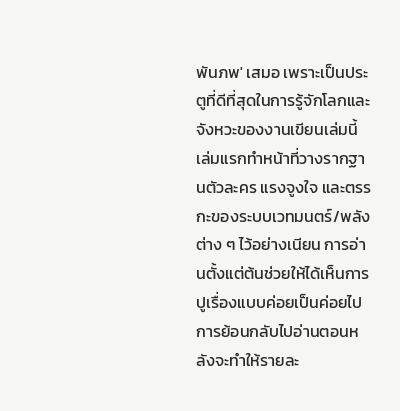พันภพ' เสมอ เพราะเป็นประตูที่ดีที่สุดในการรู้จักโลกและจังหวะของงานเขียนเล่มนี้
เล่มแรกทำหน้าที่วางรากฐานตัวละคร แรงจูงใจ และตรรกะของระบบเวทมนตร์/พลังต่าง ๆ ไว้อย่างเนียน การอ่านตั้งแต่ต้นช่วยให้ได้เห็นการปูเรื่องแบบค่อยเป็นค่อยไป การย้อนกลับไปอ่านตอนหลังจะทำให้รายละ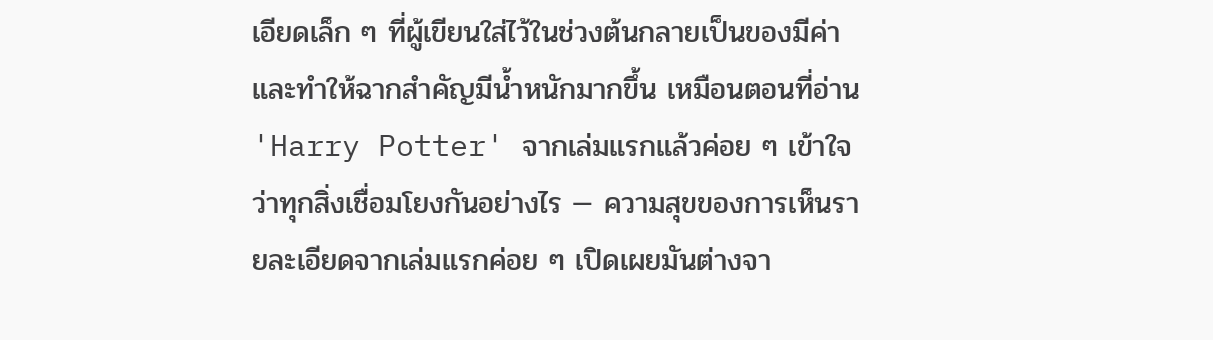เอียดเล็ก ๆ ที่ผู้เขียนใส่ไว้ในช่วงต้นกลายเป็นของมีค่าและทำให้ฉากสำคัญมีน้ำหนักมากขึ้น เหมือนตอนที่อ่าน 'Harry Potter' จากเล่มแรกแล้วค่อย ๆ เข้าใจว่าทุกสิ่งเชื่อมโยงกันอย่างไร — ความสุขของการเห็นรายละเอียดจากเล่มแรกค่อย ๆ เปิดเผยมันต่างจา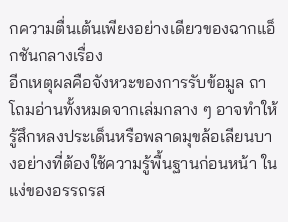กความตื่นเต้นเพียงอย่างเดียวของฉากแอ็กชันกลางเรื่อง
อีกเหตุผลคือจังหวะของการรับข้อมูล ถาโถมอ่านทั้งหมดจากเล่มกลาง ๆ อาจทำให้รู้สึกหลงประเด็นหรือพลาดมุขล้อเลียนบางอย่างที่ต้องใช้ความรู้พื้นฐานก่อนหน้า ในแง่ของอรรถรส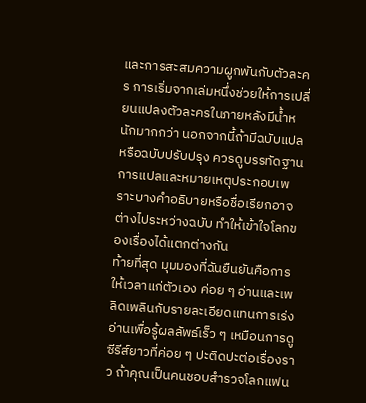และการสะสมความผูกพันกับตัวละคร การเริ่มจากเล่มหนึ่งช่วยให้การเปลี่ยนแปลงตัวละครในภายหลังมีน้ำหนักมากกว่า นอกจากนี้ถ้ามีฉบับแปลหรือฉบับปรับปรุง ควรดูบรรทัดฐานการแปลและหมายเหตุประกอบเพราะบางคำอธิบายหรือชื่อเรียกอาจต่างไประหว่างฉบับ ทำให้เข้าใจโลกของเรื่องได้แตกต่างกัน
ท้ายที่สุด มุมมองที่ฉันยืนยันคือการให้เวลาแก่ตัวเอง ค่อย ๆ อ่านและเพลิดเพลินกับรายละเอียดแทนการเร่งอ่านเพื่อรู้ผลลัพธ์เร็ว ๆ เหมือนการดูซีรีส์ยาวที่ค่อย ๆ ปะติดปะต่อเรื่องราว ถ้าคุณเป็นคนชอบสำรวจโลกแฟน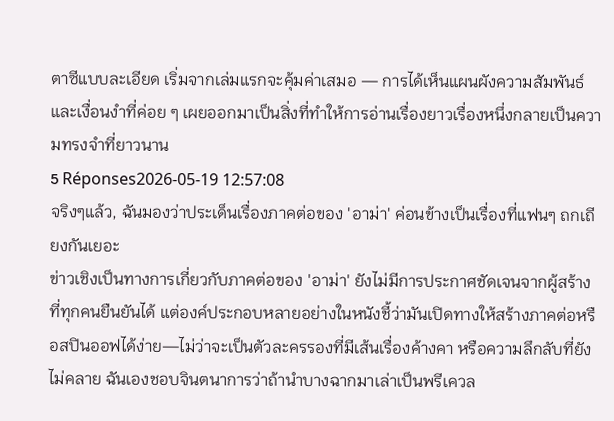ตาซีแบบละเอียด เริ่มจากเล่มแรกจะคุ้มค่าเสมอ — การได้เห็นแผนผังความสัมพันธ์และเงื่อนงำที่ค่อย ๆ เผยออกมาเป็นสิ่งที่ทำให้การอ่านเรื่องยาวเรื่องหนึ่งกลายเป็นความทรงจำที่ยาวนาน
5 Réponses2026-05-19 12:57:08
จริงๆแล้ว, ฉันมองว่าประเด็นเรื่องภาคต่อของ 'อาม่า' ค่อนข้างเป็นเรื่องที่แฟนๆ ถกเถียงกันเยอะ
ข่าวเชิงเป็นทางการเกี่ยวกับภาคต่อของ 'อาม่า' ยังไม่มีการประกาศชัดเจนจากผู้สร้างที่ทุกคนยืนยันได้ แต่องค์ประกอบหลายอย่างในหนังชี้ว่ามันเปิดทางให้สร้างภาคต่อหรือสปินออฟได้ง่าย—ไม่ว่าจะเป็นตัวละครรองที่มีเส้นเรื่องค้างคา หรือความลึกลับที่ยังไม่คลาย ฉันเองชอบจินตนาการว่าถ้านำบางฉากมาเล่าเป็นพรีเควล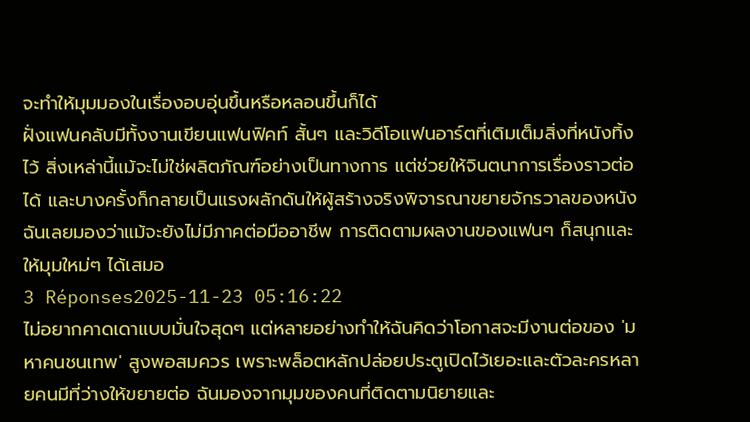จะทำให้มุมมองในเรื่องอบอุ่นขึ้นหรือหลอนขึ้นก็ได้
ฝั่งแฟนคลับมีทั้งงานเขียนแฟนฟิคท์ สั้นๆ และวิดีโอแฟนอาร์ตที่เติมเต็มสิ่งที่หนังทิ้งไว้ สิ่งเหล่านี้แม้จะไม่ใช่ผลิตภัณฑ์อย่างเป็นทางการ แต่ช่วยให้จินตนาการเรื่องราวต่อได้ และบางครั้งก็กลายเป็นแรงผลักดันให้ผู้สร้างจริงพิจารณาขยายจักรวาลของหนัง ฉันเลยมองว่าแม้จะยังไม่มีภาคต่อมืออาชีพ การติดตามผลงานของแฟนๆ ก็สนุกและให้มุมใหม่ๆ ได้เสมอ
3 Réponses2025-11-23 05:16:22
ไม่อยากคาดเดาแบบมั่นใจสุดๆ แต่หลายอย่างทำให้ฉันคิดว่าโอกาสจะมีงานต่อของ 'มหาคนชนเทพ' สูงพอสมควร เพราะพล็อตหลักปล่อยประตูเปิดไว้เยอะและตัวละครหลายคนมีที่ว่างให้ขยายต่อ ฉันมองจากมุมของคนที่ติดตามนิยายและ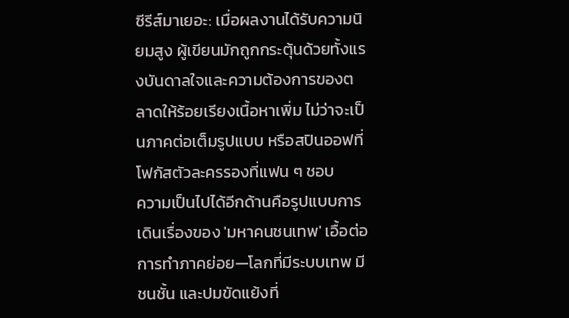ซีรีส์มาเยอะ: เมื่อผลงานได้รับความนิยมสูง ผู้เขียนมักถูกกระตุ้นด้วยทั้งแรงบันดาลใจและความต้องการของตลาดให้ร้อยเรียงเนื้อหาเพิ่ม ไม่ว่าจะเป็นภาคต่อเต็มรูปแบบ หรือสปินออฟที่โฟกัสตัวละครรองที่แฟน ๆ ชอบ
ความเป็นไปได้อีกด้านคือรูปแบบการเดินเรื่องของ 'มหาคนชนเทพ' เอื้อต่อการทำภาคย่อย—โลกที่มีระบบเทพ มีชนชั้น และปมขัดแย้งที่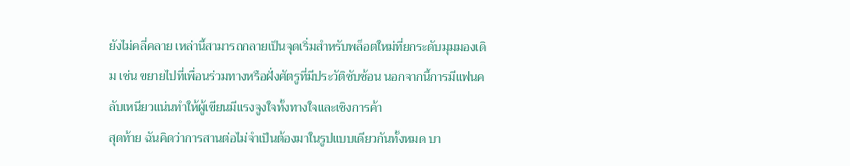ยังไม่คลี่คลาย เหล่านี้สามารถกลายเป็นจุดเริ่มสำหรับพล็อตใหม่ที่ยกระดับมุมมองเดิม เช่น ขยายไปที่เพื่อนร่วมทางหรือฝั่งศัตรูที่มีประวัติซับซ้อน นอกจากนี้การมีแฟนคลับเหนียวแน่นทำให้ผู้เขียนมีแรงจูงใจทั้งทางใจและเชิงการค้า
สุดท้าย ฉันคิดว่าการสานต่อไม่จำเป็นต้องมาในรูปแบบเดียวกันทั้งหมด บา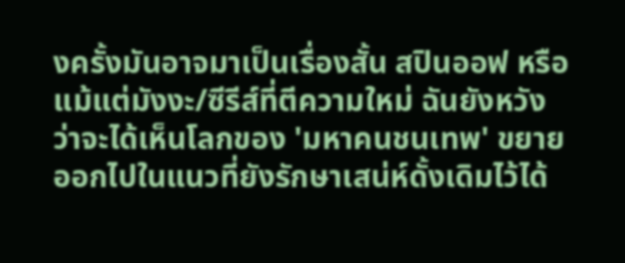งครั้งมันอาจมาเป็นเรื่องสั้น สปินออฟ หรือแม้แต่มังงะ/ซีรีส์ที่ตีความใหม่ ฉันยังหวังว่าจะได้เห็นโลกของ 'มหาคนชนเทพ' ขยายออกไปในแนวที่ยังรักษาเสน่ห์ดั้งเดิมไว้ได้